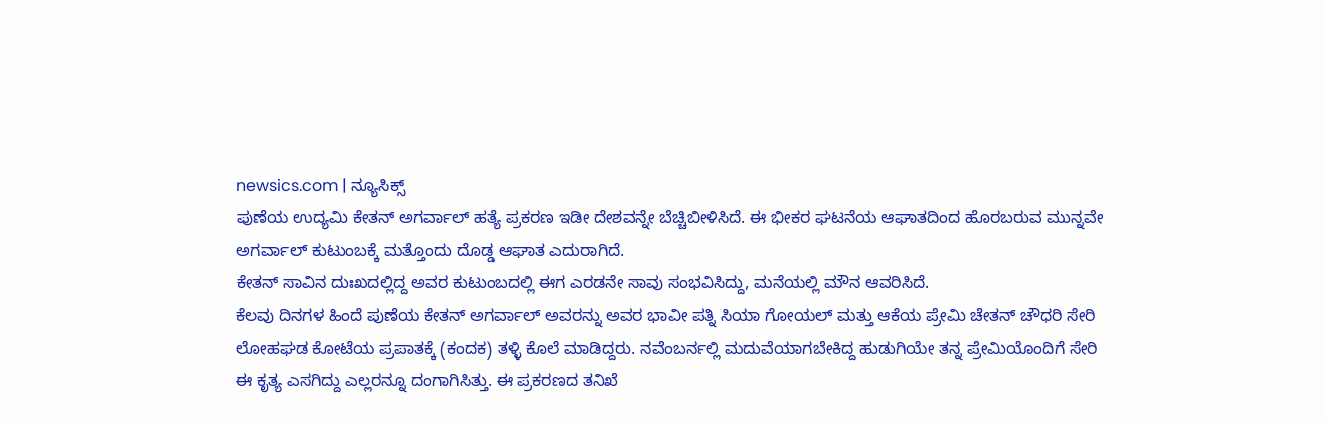newsics.com | ನ್ಯೂಸಿಕ್ಸ್
ಪುಣೆಯ ಉದ್ಯಮಿ ಕೇತನ್ ಅಗರ್ವಾಲ್ ಹತ್ಯೆ ಪ್ರಕರಣ ಇಡೀ ದೇಶವನ್ನೇ ಬೆಚ್ಚಿಬೀಳಿಸಿದೆ. ಈ ಭೀಕರ ಘಟನೆಯ ಆಘಾತದಿಂದ ಹೊರಬರುವ ಮುನ್ನವೇ ಅಗರ್ವಾಲ್ ಕುಟುಂಬಕ್ಕೆ ಮತ್ತೊಂದು ದೊಡ್ಡ ಆಘಾತ ಎದುರಾಗಿದೆ.
ಕೇತನ್ ಸಾವಿನ ದುಃಖದಲ್ಲಿದ್ದ ಅವರ ಕುಟುಂಬದಲ್ಲಿ ಈಗ ಎರಡನೇ ಸಾವು ಸಂಭವಿಸಿದ್ದು, ಮನೆಯಲ್ಲಿ ಮೌನ ಆವರಿಸಿದೆ.
ಕೆಲವು ದಿನಗಳ ಹಿಂದೆ ಪುಣೆಯ ಕೇತನ್ ಅಗರ್ವಾಲ್ ಅವರನ್ನು ಅವರ ಭಾವೀ ಪತ್ನಿ ಸಿಯಾ ಗೋಯಲ್ ಮತ್ತು ಆಕೆಯ ಪ್ರೇಮಿ ಚೇತನ್ ಚೌಧರಿ ಸೇರಿ ಲೋಹಘಡ ಕೋಟೆಯ ಪ್ರಪಾತಕ್ಕೆ (ಕಂದಕ) ತಳ್ಳಿ ಕೊಲೆ ಮಾಡಿದ್ದರು. ನವೆಂಬರ್ನಲ್ಲಿ ಮದುವೆಯಾಗಬೇಕಿದ್ದ ಹುಡುಗಿಯೇ ತನ್ನ ಪ್ರೇಮಿಯೊಂದಿಗೆ ಸೇರಿ ಈ ಕೃತ್ಯ ಎಸಗಿದ್ದು ಎಲ್ಲರನ್ನೂ ದಂಗಾಗಿಸಿತ್ತು. ಈ ಪ್ರಕರಣದ ತನಿಖೆ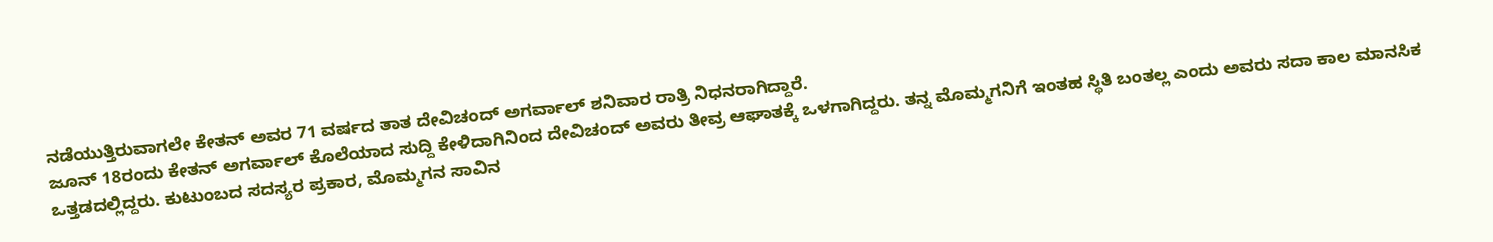ನಡೆಯುತ್ತಿರುವಾಗಲೇ ಕೇತನ್ ಅವರ 71 ವರ್ಷದ ತಾತ ದೇವಿಚಂದ್ ಅಗರ್ವಾಲ್ ಶನಿವಾರ ರಾತ್ರಿ ನಿಧನರಾಗಿದ್ದಾರೆ.
ಜೂನ್ 18ರಂದು ಕೇತನ್ ಅಗರ್ವಾಲ್ ಕೊಲೆಯಾದ ಸುದ್ದಿ ಕೇಳಿದಾಗಿನಿಂದ ದೇವಿಚಂದ್ ಅವರು ತೀವ್ರ ಆಘಾತಕ್ಕೆ ಒಳಗಾಗಿದ್ದರು. ತನ್ನ ಮೊಮ್ಮಗನಿಗೆ ಇಂತಹ ಸ್ಥಿತಿ ಬಂತಲ್ಲ ಎಂದು ಅವರು ಸದಾ ಕಾಲ ಮಾನಸಿಕ ಒತ್ತಡದಲ್ಲಿದ್ದರು. ಕುಟುಂಬದ ಸದಸ್ಯರ ಪ್ರಕಾರ, ಮೊಮ್ಮಗನ ಸಾವಿನ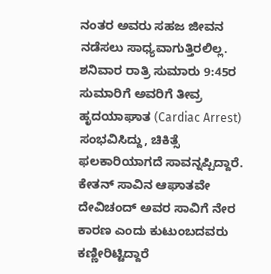ನಂತರ ಅವರು ಸಹಜ ಜೀವನ ನಡೆಸಲು ಸಾಧ್ಯವಾಗುತ್ತಿರಲಿಲ್ಲ. ಶನಿವಾರ ರಾತ್ರಿ ಸುಮಾರು 9:45ರ ಸುಮಾರಿಗೆ ಅವರಿಗೆ ತೀವ್ರ ಹೃದಯಾಘಾತ (Cardiac Arrest) ಸಂಭವಿಸಿದ್ದು, ಚಿಕಿತ್ಸೆ ಫಲಕಾರಿಯಾಗದೆ ಸಾವನ್ನಪ್ಪಿದ್ದಾರೆ. ಕೇತನ್ ಸಾವಿನ ಆಘಾತವೇ ದೇವಿಚಂದ್ ಅವರ ಸಾವಿಗೆ ನೇರ ಕಾರಣ ಎಂದು ಕುಟುಂಬದವರು ಕಣ್ಣೀರಿಟ್ಟಿದ್ದಾರೆ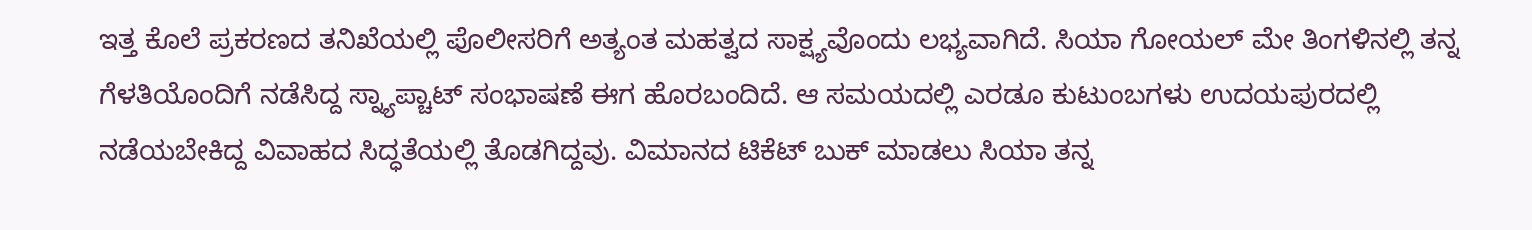ಇತ್ತ ಕೊಲೆ ಪ್ರಕರಣದ ತನಿಖೆಯಲ್ಲಿ ಪೊಲೀಸರಿಗೆ ಅತ್ಯಂತ ಮಹತ್ವದ ಸಾಕ್ಷ್ಯವೊಂದು ಲಭ್ಯವಾಗಿದೆ. ಸಿಯಾ ಗೋಯಲ್ ಮೇ ತಿಂಗಳಿನಲ್ಲಿ ತನ್ನ ಗೆಳತಿಯೊಂದಿಗೆ ನಡೆಸಿದ್ದ ಸ್ನ್ಯಾಪ್ಚಾಟ್ ಸಂಭಾಷಣೆ ಈಗ ಹೊರಬಂದಿದೆ. ಆ ಸಮಯದಲ್ಲಿ ಎರಡೂ ಕುಟುಂಬಗಳು ಉದಯಪುರದಲ್ಲಿ ನಡೆಯಬೇಕಿದ್ದ ವಿವಾಹದ ಸಿದ್ಧತೆಯಲ್ಲಿ ತೊಡಗಿದ್ದವು. ವಿಮಾನದ ಟಿಕೆಟ್ ಬುಕ್ ಮಾಡಲು ಸಿಯಾ ತನ್ನ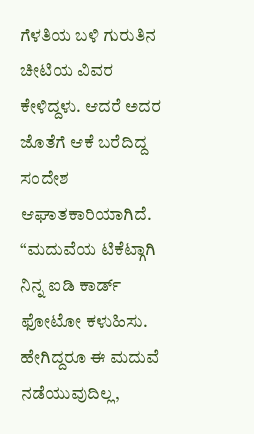ಗೆಳತಿಯ ಬಳಿ ಗುರುತಿನ ಚೀಟಿಯ ವಿವರ ಕೇಳಿದ್ದಳು. ಆದರೆ ಅದರ ಜೊತೆಗೆ ಆಕೆ ಬರೆದಿದ್ದ ಸಂದೇಶ ಆಘಾತಕಾರಿಯಾಗಿದೆ. “ಮದುವೆಯ ಟಿಕೆಟ್ಗಾಗಿ ನಿನ್ನ ಐಡಿ ಕಾರ್ಡ್ ಫೋಟೋ ಕಳುಹಿಸು. ಹೇಗಿದ್ದರೂ ಈ ಮದುವೆ ನಡೆಯುವುದಿಲ್ಲ,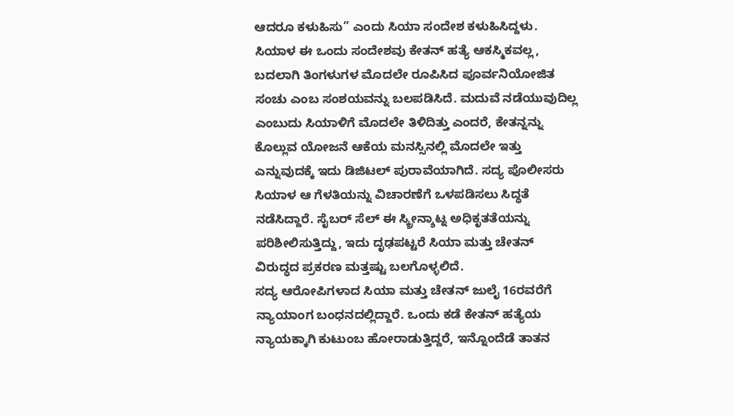ಆದರೂ ಕಳುಹಿಸು” ಎಂದು ಸಿಯಾ ಸಂದೇಶ ಕಳುಹಿಸಿದ್ದಳು.
ಸಿಯಾಳ ಈ ಒಂದು ಸಂದೇಶವು ಕೇತನ್ ಹತ್ಯೆ ಆಕಸ್ಮಿಕವಲ್ಲ, ಬದಲಾಗಿ ತಿಂಗಳುಗಳ ಮೊದಲೇ ರೂಪಿಸಿದ ಪೂರ್ವನಿಯೋಜಿತ ಸಂಚು ಎಂಬ ಸಂಶಯವನ್ನು ಬಲಪಡಿಸಿದೆ. ಮದುವೆ ನಡೆಯುವುದಿಲ್ಲ ಎಂಬುದು ಸಿಯಾಳಿಗೆ ಮೊದಲೇ ತಿಳಿದಿತ್ತು ಎಂದರೆ, ಕೇತನ್ನನ್ನು ಕೊಲ್ಲುವ ಯೋಜನೆ ಆಕೆಯ ಮನಸ್ಸಿನಲ್ಲಿ ಮೊದಲೇ ಇತ್ತು ಎನ್ನುವುದಕ್ಕೆ ಇದು ಡಿಜಿಟಲ್ ಪುರಾವೆಯಾಗಿದೆ. ಸದ್ಯ ಪೊಲೀಸರು ಸಿಯಾಳ ಆ ಗೆಳತಿಯನ್ನು ವಿಚಾರಣೆಗೆ ಒಳಪಡಿಸಲು ಸಿದ್ಧತೆ ನಡೆಸಿದ್ದಾರೆ. ಸೈಬರ್ ಸೆಲ್ ಈ ಸ್ಕ್ರೀನ್ಶಾಟ್ನ ಅಧಿಕೃತತೆಯನ್ನು ಪರಿಶೀಲಿಸುತ್ತಿದ್ದು, ಇದು ದೃಢಪಟ್ಟರೆ ಸಿಯಾ ಮತ್ತು ಚೇತನ್ ವಿರುದ್ಧದ ಪ್ರಕರಣ ಮತ್ತಷ್ಟು ಬಲಗೊಳ್ಳಲಿದೆ.
ಸದ್ಯ ಆರೋಪಿಗಳಾದ ಸಿಯಾ ಮತ್ತು ಚೇತನ್ ಜುಲೈ 16ರವರೆಗೆ ನ್ಯಾಯಾಂಗ ಬಂಧನದಲ್ಲಿದ್ದಾರೆ. ಒಂದು ಕಡೆ ಕೇತನ್ ಹತ್ಯೆಯ ನ್ಯಾಯಕ್ಕಾಗಿ ಕುಟುಂಬ ಹೋರಾಡುತ್ತಿದ್ದರೆ, ಇನ್ನೊಂದೆಡೆ ತಾತನ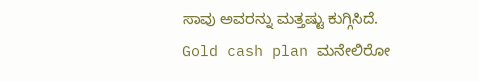ಸಾವು ಅವರನ್ನು ಮತ್ತಷ್ಟು ಕುಗ್ಗಿಸಿದೆ.
Gold cash plan ಮನೇಲಿರೋ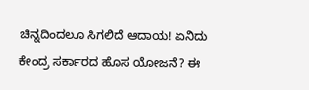ಚಿನ್ನದಿಂದಲೂ ಸಿಗಲಿದೆ ಆದಾಯ! ಏನಿದು ಕೇಂದ್ರ ಸರ್ಕಾರದ ಹೊಸ ಯೋಜನೆ? ಈ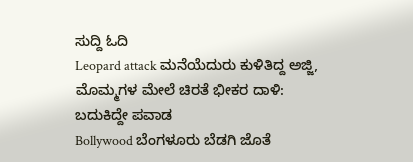ಸುದ್ದಿ ಓದಿ
Leopard attack ಮನೆಯೆದುರು ಕುಳಿತಿದ್ದ ಅಜ್ಜಿ, ಮೊಮ್ಮಗಳ ಮೇಲೆ ಚಿರತೆ ಭೀಕರ ದಾಳಿ: ಬದುಕಿದ್ದೇ ಪವಾಡ
Bollywood ಬೆಂಗಳೂರು ಬೆಡಗಿ ಜೊತೆ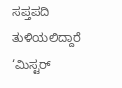ಸಪ್ತಪದಿ ತುಳಿಯಲಿದ್ದಾರೆ ‘ಮಿಸ್ಟರ್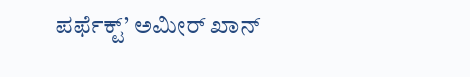ಪರ್ಫೆಕ್ಟ್’ ಅಮೀರ್ ಖಾನ್